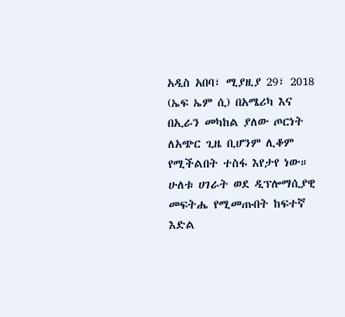አዲስ አበባ፣ ሚያዚያ 29፣ 2018 (ኤፍ ኤም ሲ) በአሜሪካ እና በኢራን መካከል ያለው ጦርነት ለአጭር ጊዜ ቢሆንም ሊቆም የሚችልበት ተስፋ እየታየ ነው።
ሁለቱ ሀገራት ወደ ዲፕሎማሲያዊ መፍትሔ የሚመጡበት ከፍተኛ እድል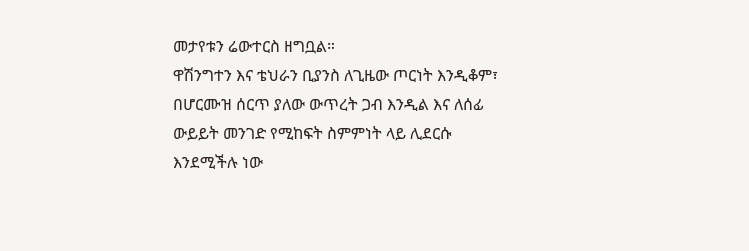መታየቱን ሬውተርስ ዘግቧል።
ዋሽንግተን እና ቴህራን ቢያንስ ለጊዜው ጦርነት እንዲቆም፣ በሆርሙዝ ሰርጥ ያለው ውጥረት ጋብ እንዲል እና ለሰፊ ውይይት መንገድ የሚከፍት ስምምነት ላይ ሊደርሱ እንደሚችሉ ነው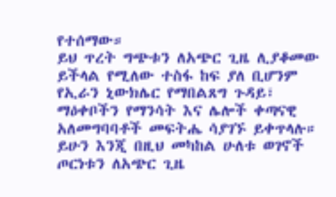የተሰማው።
ይህ ጥረት ግጭቱን ለአጭር ጊዜ ሊያቆመው ይችላል የሚለው ተስፋ ከፍ ያለ ቢሆንም የኢራን ኒውክሌር የማበልጸግ ጉዳይ፣ ማዕቀቦችን የማንሳት እና ሌሎች ቀጣናዊ አለመግባባቶች መፍትሔ ሳያገኙ ይቀጥላሉ።
ይሁን እንጂ በዚህ መካከል ሁለቱ ወገኖች ጦርነቱን ለአጭር ጊዜ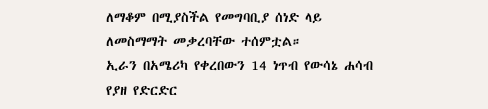ለማቆም በሚያስችል የመግባቢያ ሰነድ ላይ ለመስማማት መቃረባቸው ተሰምቷል።
ኢራን በአሜሪካ የቀረበውን 14 ነጥብ የውሳኔ ሐሳብ የያዘ የድርድር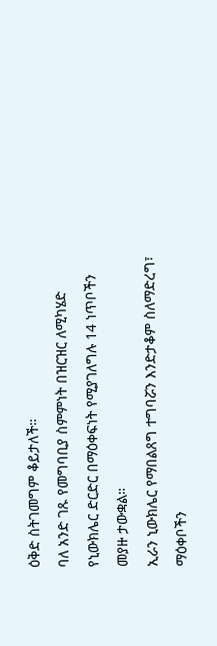ዕቅድ ስትገመግም ቆይታለች።
ባለ አንድ ገጹ የመግባቢያ ስምምነት በዝርዝር ለሚካሄድ የኒውክሌር ድርድር በማዕቀፍነት የሚያገለግሉ 14 ነጥቦችን መያዙ ታውቋል።
ኢራን ኒውክሌር የማበልጸግ ተግባሯን እንድታቆም ስለማድረግ፣ ማዕቀቦችን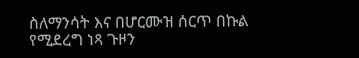ስለማንሳት እና በሆርሙዝ ሰርጥ በኩል የሚደረግ ነጻ ጉዞን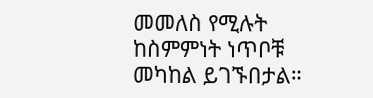መመለስ የሚሉት ከስምምነት ነጥቦቹ መካከል ይገኙበታል።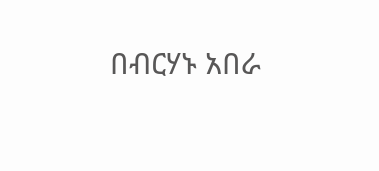በብርሃኑ አበራ